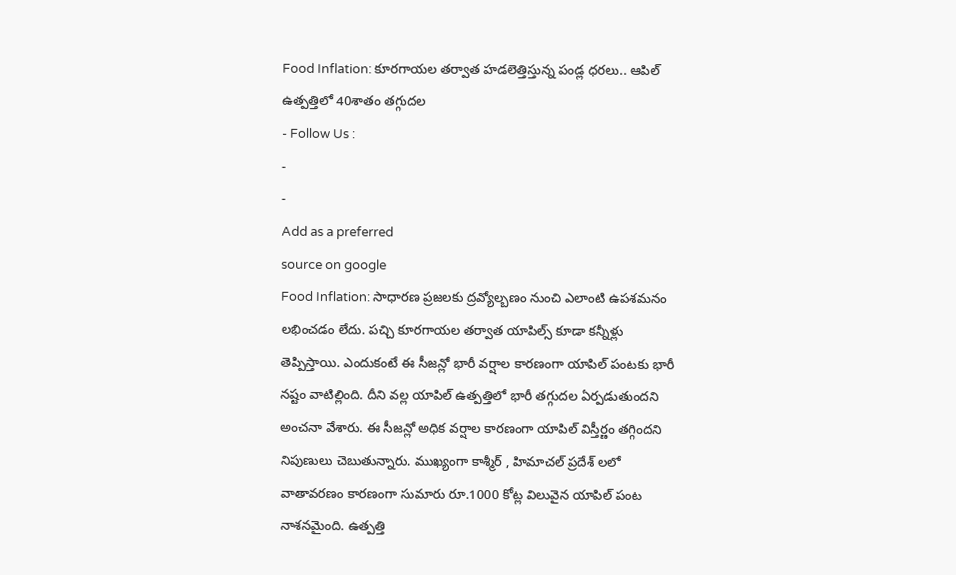Food Inflation: కూరగాయల తర్వాత హడలెత్తిస్తున్న పండ్ల ధరలు.. ఆపిల్ ఉత్పత్తిలో 40శాతం తగ్గుదల
- Follow Us :
-
-
Add as a preferred
source on google
Food Inflation: సాధారణ ప్రజలకు ద్రవ్యోల్బణం నుంచి ఎలాంటి ఉపశమనం లభించడం లేదు. పచ్చి కూరగాయల తర్వాత యాపిల్స్ కూడా కన్నీళ్లు తెప్పిస్తాయి. ఎందుకంటే ఈ సీజన్లో భారీ వర్షాల కారణంగా యాపిల్ పంటకు భారీ నష్టం వాటిల్లింది. దీని వల్ల యాపిల్ ఉత్పత్తిలో భారీ తగ్గుదల ఏర్పడుతుందని అంచనా వేశారు. ఈ సీజన్లో అధిక వర్షాల కారణంగా యాపిల్ విస్తీర్ణం తగ్గిందని నిపుణులు చెబుతున్నారు. ముఖ్యంగా కాశ్మీర్ , హిమాచల్ ప్రదేశ్ లలో వాతావరణం కారణంగా సుమారు రూ.1000 కోట్ల విలువైన యాపిల్ పంట నాశనమైంది. ఉత్పత్తి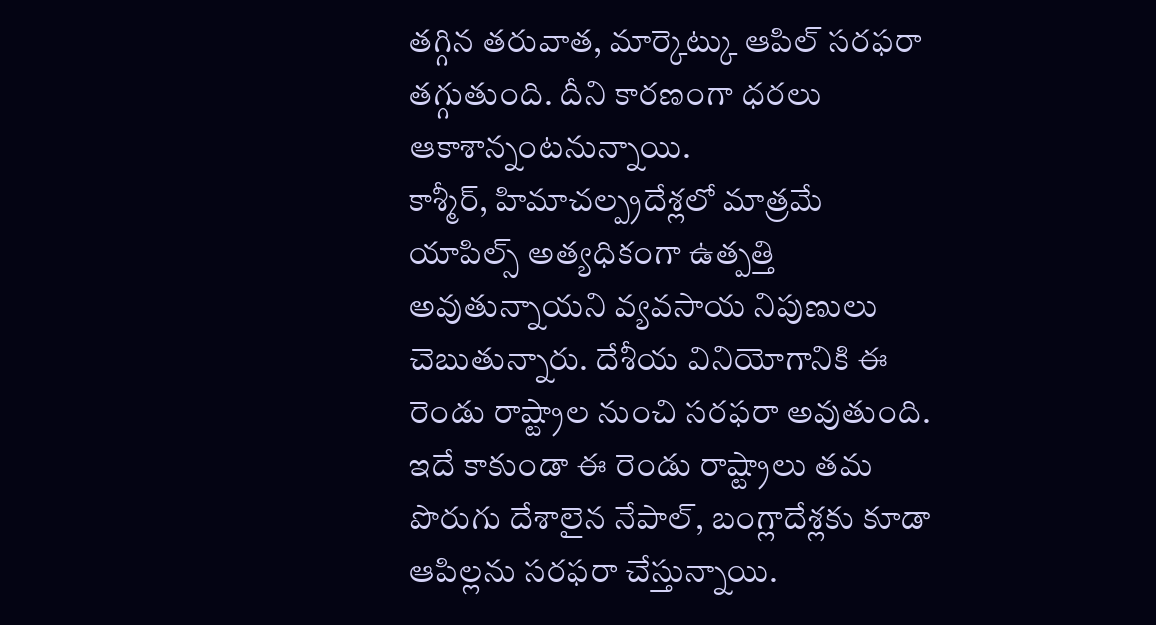తగ్గిన తరువాత, మార్కెట్కు ఆపిల్ సరఫరా తగ్గుతుంది. దీని కారణంగా ధరలు ఆకాశాన్నంటనున్నాయి.
కాశ్మీర్, హిమాచల్ప్రదేశ్లలో మాత్రమే యాపిల్స్ అత్యధికంగా ఉత్పత్తి అవుతున్నాయని వ్యవసాయ నిపుణులు చెబుతున్నారు. దేశీయ వినియోగానికి ఈ రెండు రాష్ట్రాల నుంచి సరఫరా అవుతుంది. ఇదే కాకుండా ఈ రెండు రాష్ట్రాలు తమ పొరుగు దేశాలైన నేపాల్, బంగ్లాదేశ్లకు కూడా ఆపిల్లను సరఫరా చేస్తున్నాయి.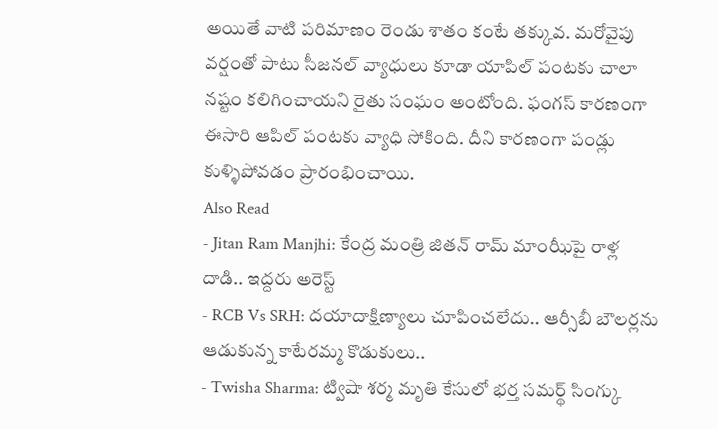అయితే వాటి పరిమాణం రెండు శాతం కంటే తక్కువ. మరోవైపు వర్షంతో పాటు సీజనల్ వ్యాధులు కూడా యాపిల్ పంటకు చాలా నష్టం కలిగించాయని రైతు సంఘం అంటోంది. ఫంగస్ కారణంగా ఈసారి ఆపిల్ పంటకు వ్యాధి సోకింది. దీని కారణంగా పండ్లు కుళ్ళిపోవడం ప్రారంభించాయి.
Also Read
- Jitan Ram Manjhi: కేంద్ర మంత్రి జితన్ రామ్ మాంఝీపై రాళ్ల దాడి.. ఇద్దరు అరెస్ట్
- RCB Vs SRH: దయాదాక్షిణ్యాలు చూపించలేదు.. ఆర్సీబీ బౌలర్లను ఆడుకున్న కాటేరమ్మ కొడుకులు..
- Twisha Sharma: ట్విషా శర్మ మృతి కేసులో భర్త సమర్థ్ సింగ్కు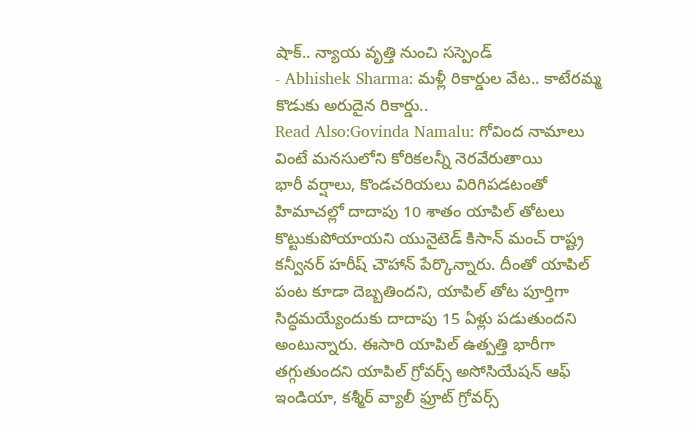షాక్.. న్యాయ వృత్తి నుంచి సస్పెండ్
- Abhishek Sharma: మళ్లీ రికార్డుల వేట.. కాటేరమ్మ కొడుకు అరుదైన రికార్డు..
Read Also:Govinda Namalu: గోవింద నామాలు వింటే మనసులోని కోరికలన్నీ నెరవేరుతాయి
భారీ వర్షాలు, కొండచరియలు విరిగిపడటంతో హిమాచల్లో దాదాపు 10 శాతం యాపిల్ తోటలు కొట్టుకుపోయాయని యునైటెడ్ కిసాన్ మంచ్ రాష్ట్ర కన్వీనర్ హరీష్ చౌహాన్ పేర్కొన్నారు. దీంతో యాపిల్ పంట కూడా దెబ్బతిందని, యాపిల్ తోట పూర్తిగా సిద్ధమయ్యేందుకు దాదాపు 15 ఏళ్లు పడుతుందని అంటున్నారు. ఈసారి యాపిల్ ఉత్పత్తి భారీగా తగ్గుతుందని యాపిల్ గ్రోవర్స్ అసోసియేషన్ ఆఫ్ ఇండియా, కశ్మీర్ వ్యాలీ ఫ్రూట్ గ్రోవర్స్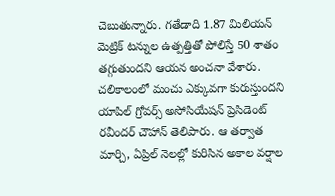చెబుతున్నారు. గతేడాది 1.87 మిలియన్ మెట్రిక్ టన్నుల ఉత్పత్తితో పోలిస్తే 50 శాతం తగ్గుతుందని ఆయన అంచనా వేశారు. చలికాలంలో మంచు ఎక్కువగా కురుస్తుందని యాపిల్ గ్రోవర్స్ అసోసియేషన్ ప్రెసిడెంట్ రవీందర్ చౌహాన్ తెలిపారు. ఆ తర్వాత మార్చి, ఏప్రిల్ నెలల్లో కురిసిన అకాల వర్షాల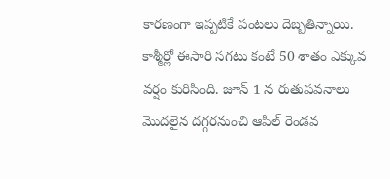కారణంగా ఇప్పటికే పంటలు దెబ్బతిన్నాయి.
కాశ్మీర్లో ఈసారి సగటు కంటే 50 శాతం ఎక్కువ వర్షం కురిసింది. జూన్ 1 న రుతుపవనాలు మొదలైన దగ్గరనుంచి ఆపిల్ రెండవ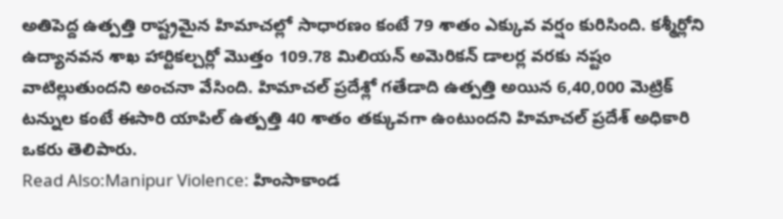అతిపెద్ద ఉత్పత్తి రాష్ట్రమైన హిమాచల్లో సాధారణం కంటే 79 శాతం ఎక్కువ వర్షం కురిసింది. కశ్మీర్లోని ఉద్యానవన శాఖ హార్టికల్చర్లో మొత్తం 109.78 మిలియన్ అమెరికన్ డాలర్ల వరకు నష్టం వాటిల్లుతుందని అంచనా వేసింది. హిమాచల్ ప్రదేశ్లో గతేడాది ఉత్పత్తి అయిన 6,40,000 మెట్రిక్ టన్నుల కంటే ఈసారి యాపిల్ ఉత్పత్తి 40 శాతం తక్కువగా ఉంటుందని హిమాచల్ ప్రదేశ్ అధికారి ఒకరు తెలిపారు.
Read Also:Manipur Violence: హింసాకాండ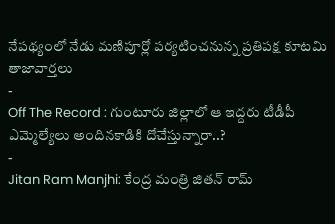నేపథ్యంలో నేడు మణిపూర్లో పర్యటించనున్న ప్రతిపక్ష కూటమి
తాజావార్తలు
-
Off The Record : గుంటూరు జిల్లాలో ఆ ఇద్దరు టీడీపీ ఎమ్మెల్యేలు అందినకాడికి దోచేస్తున్నారా..?
-
Jitan Ram Manjhi: కేంద్ర మంత్రి జితన్ రామ్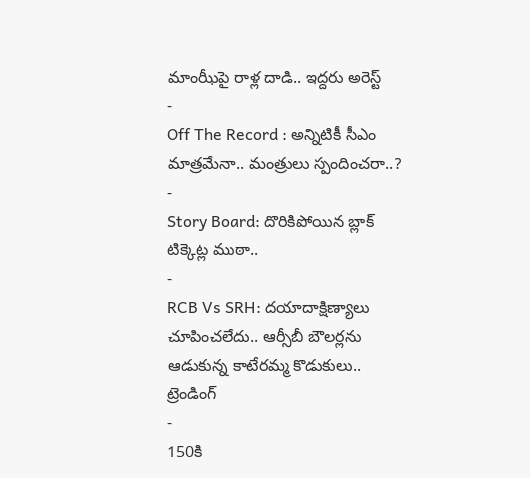మాంఝీపై రాళ్ల దాడి.. ఇద్దరు అరెస్ట్
-
Off The Record : అన్నిటికీ సీఎం మాత్రమేనా.. మంత్రులు స్పందించరా..?
-
Story Board: దొరికిపోయిన బ్లాక్ టిక్కెట్ల ముఠా..
-
RCB Vs SRH: దయాదాక్షిణ్యాలు చూపించలేదు.. ఆర్సీబీ బౌలర్లను ఆడుకున్న కాటేరమ్మ కొడుకులు..
ట్రెండింగ్
-
150కి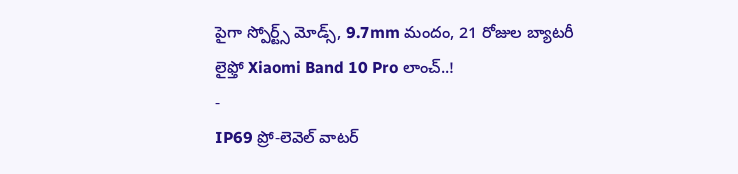పైగా స్పోర్ట్స్ మోడ్స్, 9.7mm మందం, 21 రోజుల బ్యాటరీ లైఫ్తో Xiaomi Band 10 Pro లాంచ్..!
-
IP69 ప్రో-లెవెల్ వాటర్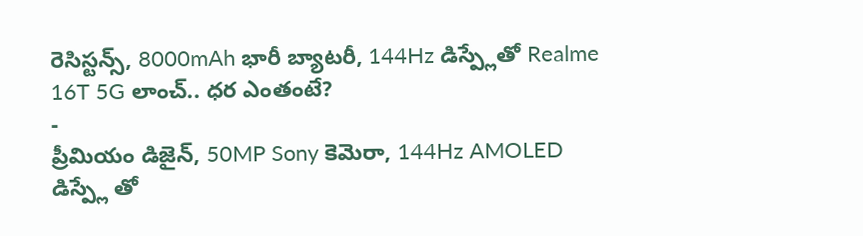రెసిస్టన్స్, 8000mAh భారీ బ్యాటరీ, 144Hz డిస్ప్లేతో Realme 16T 5G లాంచ్.. ధర ఎంతంటే?
-
ప్రీమియం డిజైన్, 50MP Sony కెమెరా, 144Hz AMOLED డిస్ప్లే తో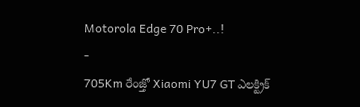Motorola Edge 70 Pro+..!
-
705Km రేంజ్తో Xiaomi YU7 GT ఎలక్ట్రిక్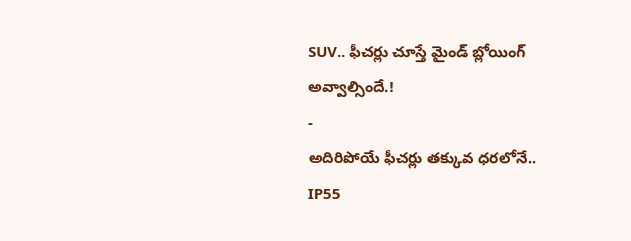SUV.. ఫీచర్లు చూస్తే మైండ్ బ్లోయింగ్ అవ్వాల్సిందే.!
-
అదిరిపోయే ఫీచర్లు తక్కువ ధరలోనే.. IP55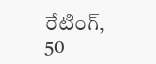రేటింగ్, 50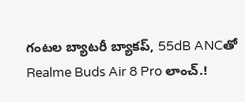గంటల బ్యాటరీ బ్యాకప్, 55dB ANCతో Realme Buds Air 8 Pro లాంచ్.!